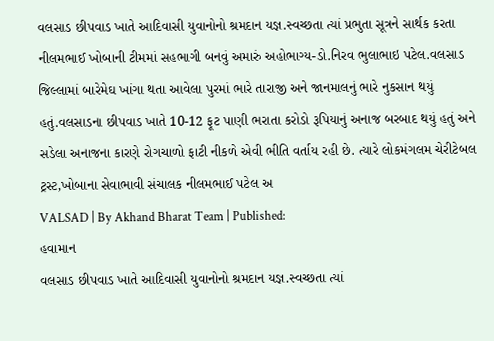વલસાડ છીપવાડ ખાતે આદિવાસી યુવાનોનો શ્રમદાન યજ્ઞ.સ્વચ્છતા ત્યાં પ્રભુતા સૂત્રને સાર્થક કરતા નીલમભાઈ ખોબાની ટીમમાં સહભાગી બનવું અમારું અહોભાગ્ય-ડો.નિરવ ભુલાભાઇ પટેલ.વલસાડ જિલ્લામાં બારેમેઘ ખાંગા થતા આવેલા પુરમાં ભારે તારાજી અને જાનમાલનું ભારે નુકસાન થયું હતું.વલસાડના છીપવાડ ખાતે 10-12 ફૂટ પાણી ભરાતા કરોડો રૂપિયાનું અનાજ બરબાદ થયું હતું અને સડેલા અનાજના કારણે રોગચાળો ફાટી નીકળે એવી ભીતિ વર્તાય રહી છે. ત્યારે લોકમંગલમ ચેરીટેબલ ટ્રસ્ટ,ખોબાના સેવાભાવી સંચાલક નીલમભાઈ પટેલ અ
VALSAD | By Akhand Bharat Team | Published:
હવામાન
વલસાડ છીપવાડ ખાતે આદિવાસી યુવાનોનો શ્રમદાન યજ્ઞ.સ્વચ્છતા ત્યાં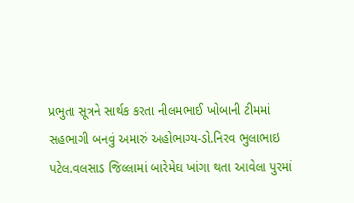પ્રભુતા સૂત્રને સાર્થક કરતા નીલમભાઈ ખોબાની ટીમમાં સહભાગી બનવું અમારું અહોભાગ્ય-ડો.નિરવ ભુલાભાઇ પટેલ.વલસાડ જિલ્લામાં બારેમેઘ ખાંગા થતા આવેલા પુરમાં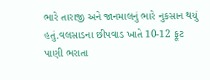ભારે તારાજી અને જાનમાલનું ભારે નુકસાન થયું હતું.વલસાડના છીપવાડ ખાતે 10-12 ફૂટ પાણી ભરાતા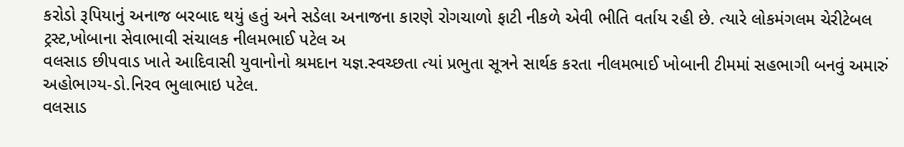કરોડો રૂપિયાનું અનાજ બરબાદ થયું હતું અને સડેલા અનાજના કારણે રોગચાળો ફાટી નીકળે એવી ભીતિ વર્તાય રહી છે. ત્યારે લોકમંગલમ ચેરીટેબલ ટ્રસ્ટ,ખોબાના સેવાભાવી સંચાલક નીલમભાઈ પટેલ અ
વલસાડ છીપવાડ ખાતે આદિવાસી યુવાનોનો શ્રમદાન યજ્ઞ.સ્વચ્છતા ત્યાં પ્રભુતા સૂત્રને સાર્થક કરતા નીલમભાઈ ખોબાની ટીમમાં સહભાગી બનવું અમારું અહોભાગ્ય-ડો.નિરવ ભુલાભાઇ પટેલ.
વલસાડ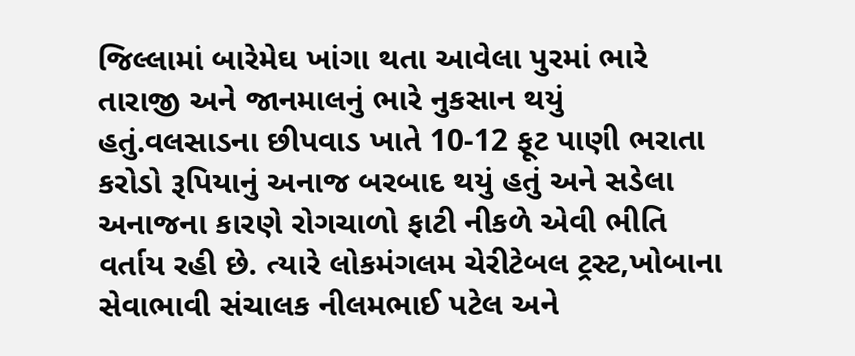જિલ્લામાં બારેમેઘ ખાંગા થતા આવેલા પુરમાં ભારે તારાજી અને જાનમાલનું ભારે નુકસાન થયું હતું.વલસાડના છીપવાડ ખાતે 10-12 ફૂટ પાણી ભરાતા કરોડો રૂપિયાનું અનાજ બરબાદ થયું હતું અને સડેલા અનાજના કારણે રોગચાળો ફાટી નીકળે એવી ભીતિ વર્તાય રહી છે. ત્યારે લોકમંગલમ ચેરીટેબલ ટ્રસ્ટ,ખોબાના સેવાભાવી સંચાલક નીલમભાઈ પટેલ અને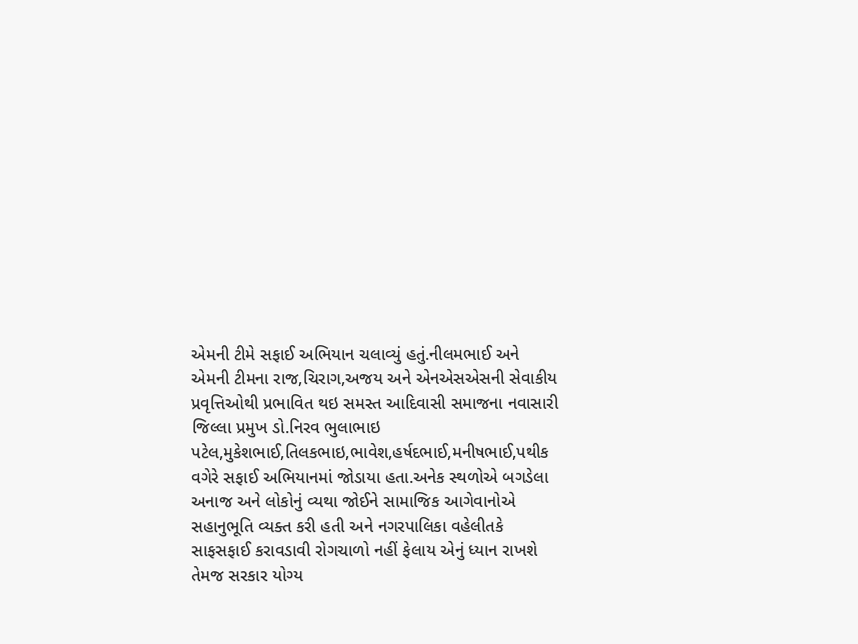એમની ટીમે સફાઈ અભિયાન ચલાવ્યું હતું.નીલમભાઈ અને એમની ટીમના રાજ,ચિરાગ,અજય અને એનએસએસની સેવાકીય પ્રવૃત્તિઓથી પ્રભાવિત થઇ સમસ્ત આદિવાસી સમાજના નવાસારી જિલ્લા પ્રમુખ ડો.નિરવ ભુલાભાઇ પટેલ,મુકેશભાઈ,તિલકભાઇ,ભાવેશ,હર્ષદભાઈ,મનીષભાઈ,પથીક વગેરે સફાઈ અભિયાનમાં જોડાયા હતા.અનેક સ્થળોએ બગડેલા અનાજ અને લોકોનું વ્યથા જોઈને સામાજિક આગેવાનોએ સહાનુભૂતિ વ્યક્ત કરી હતી અને નગરપાલિકા વહેલીતકે સાફસફાઈ કરાવડાવી રોગચાળો નહીં ફેલાય એનું ધ્યાન રાખશે તેમજ સરકાર યોગ્ય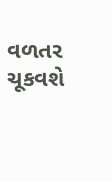વળતર ચૂકવશે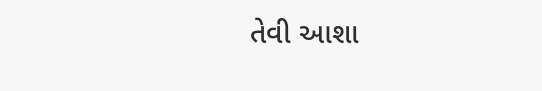તેવી આશા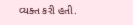વ્યક્ત કરી હતી.